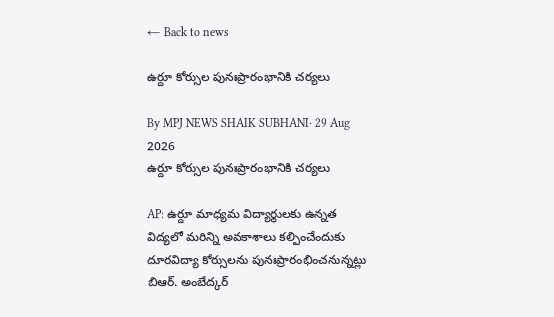← Back to news

ఉర్దూ కోర్సుల పునఃప్రారంభానికి చర్యలు

By MPJ NEWS SHAIK SUBHANI· 29 Aug 2026
ఉర్దూ కోర్సుల పునఃప్రారంభానికి చర్యలు

AP: ఉర్దూ మాధ్యమ విద్యార్థులకు ఉన్నత విద్యలో మరిన్ని అవకాశాలు కల్పించేందుకు దూరవిద్యా కోర్సులను పునఃప్రారంభించనున్నట్లు బిఆర్. అంబేద్కర్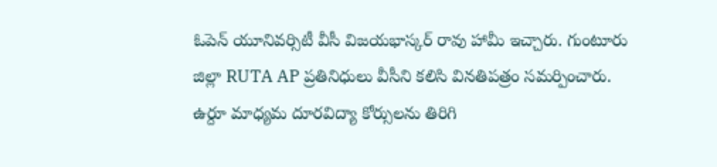ఓపెన్ యూనివర్సిటీ వీసీ విజయభాస్కర్ రావు హామీ ఇచ్చారు. గుంటూరు జిల్లా RUTA AP ప్రతినిధులు వీసీని కలిసి వినతిపత్రం సమర్పించారు. ఉర్దూ మాధ్యమ దూరవిద్యా కోర్సులను తిరిగి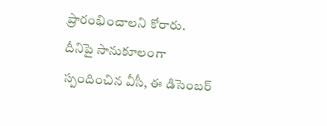ప్రారంభించాలని కోరారు. దీనిపై సానుకూలంగా స్పందించిన వీసీ, ఈ డిసెంబర్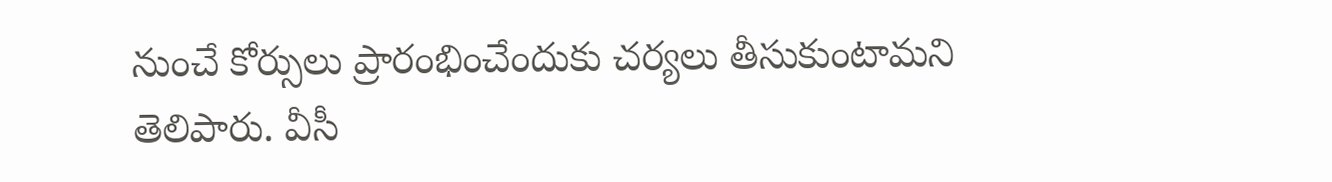నుంచే కోర్సులు ప్రారంభించేందుకు చర్యలు తీసుకుంటామని తెలిపారు. వీసీ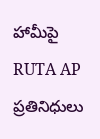హామీపై RUTA AP ప్రతినిధులు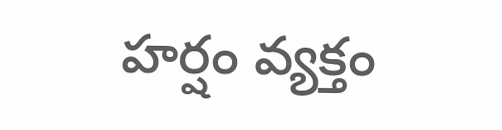హర్షం వ్యక్తం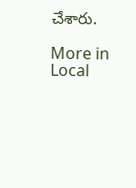చేశారు.

More in Local